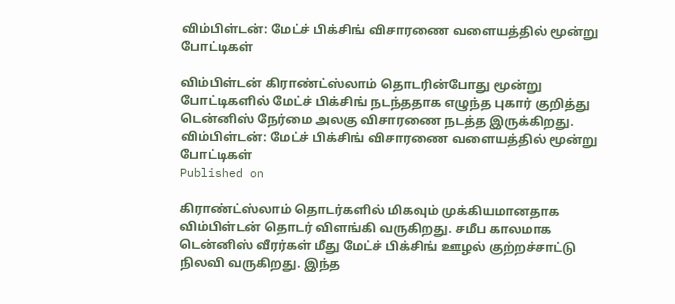விம்பிள்டன்: மேட்ச் பிக்சிங் விசாரணை வளையத்தில் மூன்று போட்டிகள்

விம்பிள்டன் கிராண்ட்ஸ்லாம் தொடரின்போது மூன்று போட்டிகளில் மேட்ச் பிக்சிங் நடந்ததாக எழுந்த புகார் குறித்து டென்னிஸ் நேர்மை அலகு விசாரணை நடத்த இருக்கிறது.
விம்பிள்டன்: மேட்ச் பிக்சிங் விசாரணை வளையத்தில் மூன்று போட்டிகள்
Published on

கிராண்ட்ஸ்லாம் தொடர்களில் மிகவும் முக்கியமானதாக விம்பிள்டன் தொடர் விளங்கி வருகிறது. சமீப காலமாக டென்னிஸ் வீரர்கள் மீது மேட்ச் பிக்சிங் ஊழல் குற்றச்சாட்டு நிலவி வருகிறது. இந்த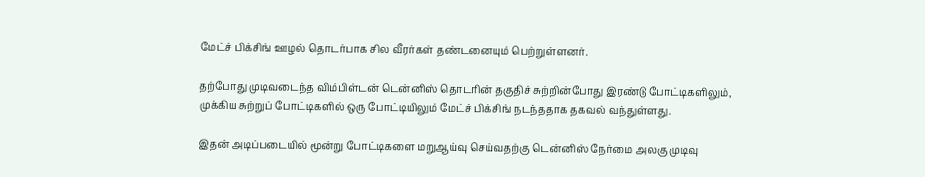மேட்ச் பிக்சிங் ஊழல் தொடர்பாக சில வீரர்கள் தண்டனையும் பெற்றுள்ளனர்.

தற்போது முடிவடைந்த விம்பிள்டன் டென்னிஸ் தொடரின் தகுதிச் சுற்றின்போது இரண்டு போட்டிகளிலும், முக்கிய சுற்றுப் போட்டிகளில் ஒரு போட்டியிலும் மேட்ச் பிக்சிங் நடந்ததாக தகவல் வந்துள்ளது.

இதன் அடிப்படையில் மூன்று போட்டிகளை மறுஆய்வு செய்வதற்கு டென்னிஸ் நேர்மை அலகு முடிவு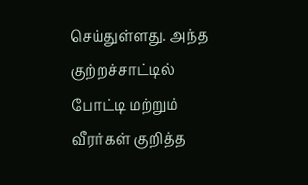செய்துள்ளது. அந்த குற்றச்சாட்டில் போட்டி மற்றும் வீரர்கள் குறித்த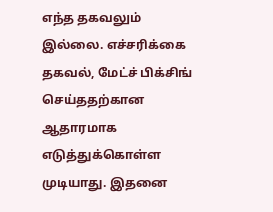எந்த தகவலும் இல்லை. எச்சரிக்கை தகவல், மேட்ச் பிக்சிங் செய்ததற்கான ஆதாரமாக எடுத்துக்கொள்ள முடியாது. இதனை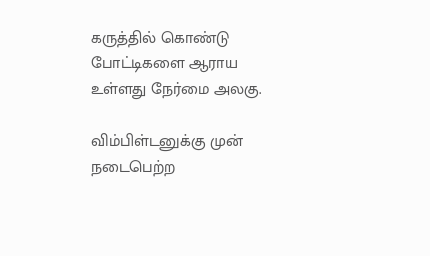கருத்தில் கொண்டு போட்டிகளை ஆராய உள்ளது நேர்மை அலகு.

விம்பிள்டனுக்கு முன் நடைபெற்ற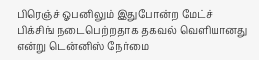பிரெஞ்ச் ஓபனிலும் இதுபோன்ற மேட்ச் பிக்சிங் நடைபெற்றதாக தகவல் வெளியானது என்று டென்னிஸ் நேர்மை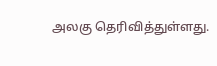அலகு தெரிவித்துள்ளது.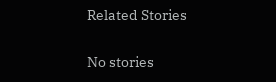Related Stories

No stories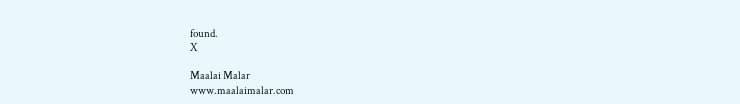found.
X

Maalai Malar
www.maalaimalar.com